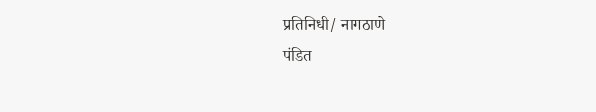प्रतिनिधी/ नागठाणे
पंडित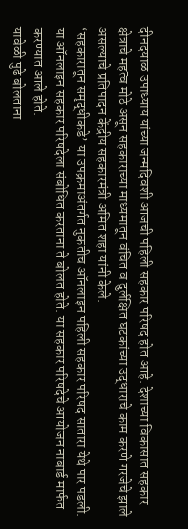दीनदयाळ उपाध्याय यांच्या जन्मदिवशी आजची पहिली सहकार परिषद होत आहे. देशाच्या विकासात सहकार क्षेत्राचे महत्व मोठे असून सहकाराच्या माध्यमातून वंचित व दुर्लक्षित घटकांच्या उद्धाराचे काम करणे गरजेचे झाले असल्याचे प्रतिपादन केंद्रीय सहकारमंत्री अमित शहा यांनी केले.
‘सहकारातून समृद्धीकडे’ या उपक्रमाअंतर्गत नुकतीच ऑनलाइन पहिली सहकार परिषद सातारा येथे पार पडली. या ऑनलाइन सहकार परिषदेला संबोधित करताना ते बोलत होते. या सहकार परिषदेचे आयोजन नाबार्ड मार्फत करण्यात आले होते.
यावेळी पुढे बोलताना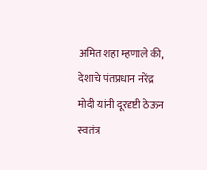अमित शहा म्हणाले की, देशाचे पंतप्रधान नरेंद्र मोदी यांनी दूरदृष्टी ठेऊन स्वतंत्र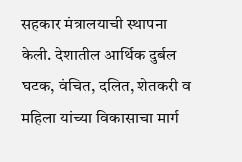सहकार मंत्रालयाची स्थापना केली. देशातील आर्थिक दुर्बल घटक, वंचित, दलित, शेतकरी व महिला यांच्या विकासाचा मार्ग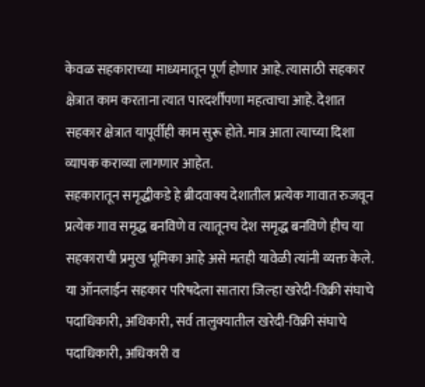केवळ सहकाराच्या माध्यमातून पूर्ण होणार आहे. त्यासाठी सहकार क्षेत्रात काम करताना त्यात पारदर्शीपणा महत्वाचा आहे. देशात सहकार क्षेत्रात यापूर्वीही काम सुरू होते. मात्र आता त्याच्या दिशा व्यापक कराव्या लागणार आहेत.
सहकारातून समृद्धीकडे हे ब्रीदवाक्य देशातील प्रत्येक गावात रुजवून प्रत्येक गाव समृद्ध बनविणे व त्यातूनच देश समृद्ध बनविणे हीच या सहकाराची प्रमुख भूमिका आहे असे मतही यावेळी त्यांनी व्यक्त केले.
या ऑनलाईन सहकार परिषदेला सातारा जिल्हा खरेदी-विक्री संघाचे पदाधिकारी, अधिकारी, सर्व तालुक्यातील खरेदी-विक्री संघाचे पदाधिकारी, अधिकारी व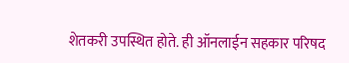शेतकरी उपस्थित होते. ही ऑनलाईन सहकार परिषद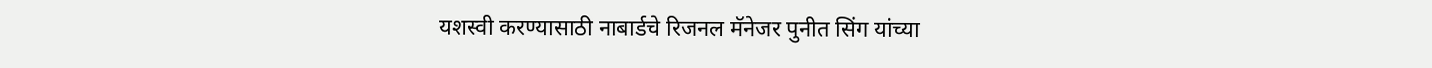यशस्वी करण्यासाठी नाबार्डचे रिजनल मॅनेजर पुनीत सिंग यांच्या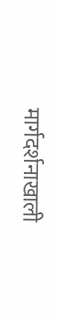मार्गदर्शनाखाली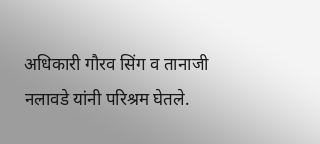अधिकारी गौरव सिंग व तानाजी नलावडे यांनी परिश्रम घेतले.